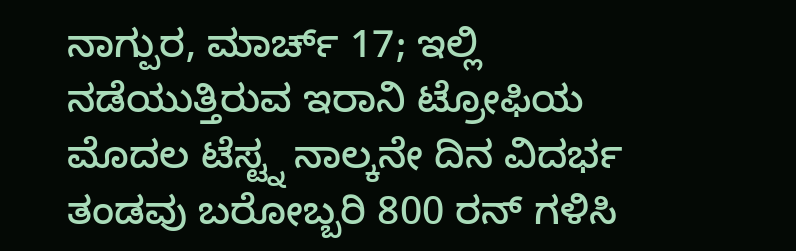ನಾಗ್ಪುರ, ಮಾರ್ಚ್ 17; ಇಲ್ಲಿ ನಡೆಯುತ್ತಿರುವ ಇರಾನಿ ಟ್ರೋಫಿಯ ಮೊದಲ ಟೆಸ್ಟ್ನ ನಾಲ್ಕನೇ ದಿನ ವಿದರ್ಭ ತಂಡವು ಬರೋಬ್ಬರಿ 800 ರನ್ ಗಳಿಸಿ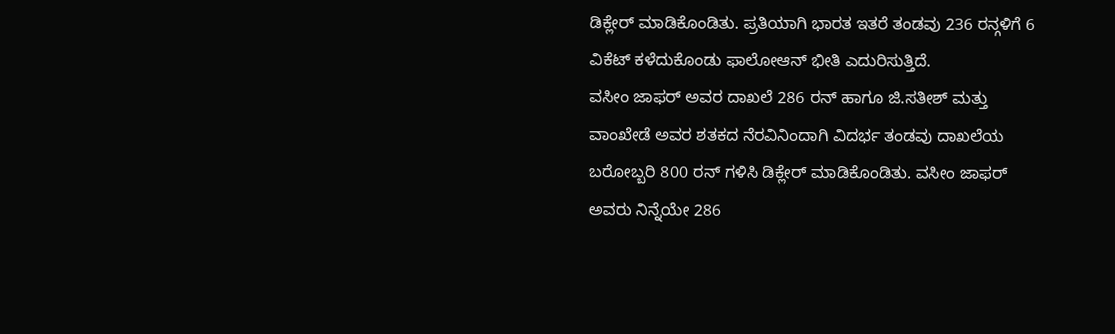ಡಿಕ್ಲೇರ್ ಮಾಡಿಕೊಂಡಿತು. ಪ್ರತಿಯಾಗಿ ಭಾರತ ಇತರೆ ತಂಡವು 236 ರನ್ಗಳಿಗೆ 6 ವಿಕೆಟ್ ಕಳೆದುಕೊಂಡು ಫಾಲೋಆನ್ ಭೀತಿ ಎದುರಿಸುತ್ತಿದೆ.
ವಸೀಂ ಜಾಫರ್ ಅವರ ದಾಖಲೆ 286 ರನ್ ಹಾಗೂ ಜಿ.ಸತೀಶ್ ಮತ್ತು ವಾಂಖೇಡೆ ಅವರ ಶತಕದ ನೆರವಿನಿಂದಾಗಿ ವಿದರ್ಭ ತಂಡವು ದಾಖಲೆಯ ಬರೋಬ್ಬರಿ 800 ರನ್ ಗಳಿಸಿ ಡಿಕ್ಲೇರ್ ಮಾಡಿಕೊಂಡಿತು. ವಸೀಂ ಜಾಫರ್ ಅವರು ನಿನ್ನೆಯೇ 286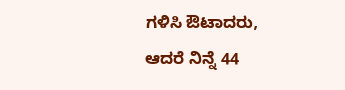ಗಳಿಸಿ ಔಟಾದರು, ಆದರೆ ನಿನ್ನೆ 44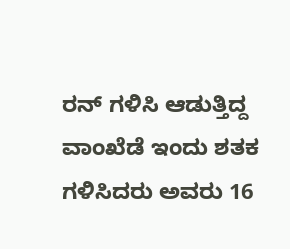ರನ್ ಗಳಿಸಿ ಆಡುತ್ತಿದ್ದ ವಾಂಖೆಡೆ ಇಂದು ಶತಕ ಗಳಿಸಿದರು ಅವರು 16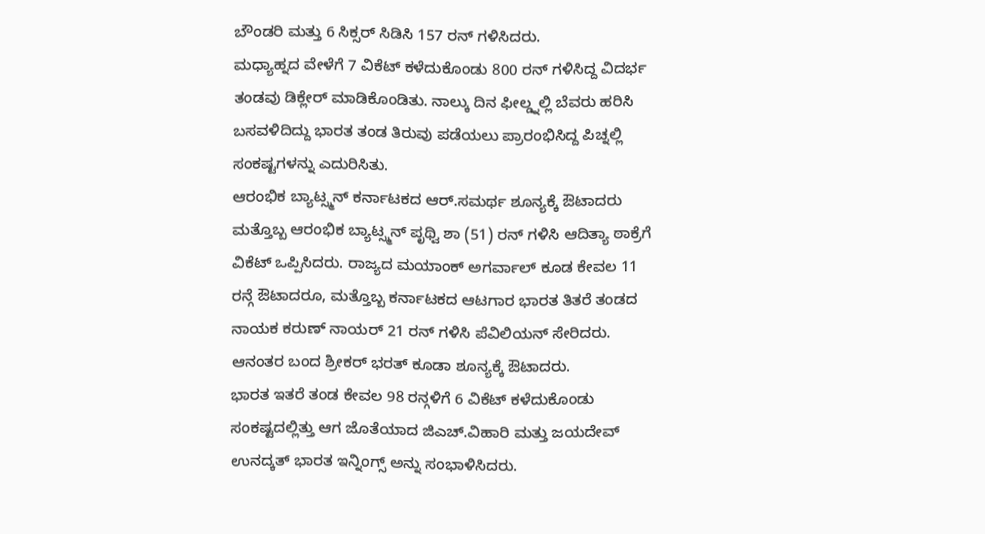ಬೌಂಡರಿ ಮತ್ತು 6 ಸಿಕ್ಸರ್ ಸಿಡಿಸಿ 157 ರನ್ ಗಳಿಸಿದರು.
ಮಧ್ಯಾಹ್ನದ ವೇಳೆಗೆ 7 ವಿಕೆಟ್ ಕಳೆದುಕೊಂಡು 800 ರನ್ ಗಳಿಸಿದ್ದ ವಿದರ್ಭ ತಂಡವು ಡಿಕ್ಲೇರ್ ಮಾಡಿಕೊಂಡಿತು. ನಾಲ್ಕು ದಿನ ಫೀಲ್ಡ್ನಲ್ಲಿ ಬೆವರು ಹರಿಸಿ ಬಸವಳಿದಿದ್ದು ಭಾರತ ತಂಡ ತಿರುವು ಪಡೆಯಲು ಪ್ರಾರಂಭಿಸಿದ್ದ ಪಿಚ್ನಲ್ಲಿ ಸಂಕಷ್ಟಗಳನ್ನು ಎದುರಿಸಿತು.
ಆರಂಭಿಕ ಬ್ಯಾಟ್ಸ್ಮನ್ ಕರ್ನಾಟಕದ ಆರ್.ಸಮರ್ಥ ಶೂನ್ಯಕ್ಕೆ ಔಟಾದರು ಮತ್ತೊಬ್ಬ ಆರಂಭಿಕ ಬ್ಯಾಟ್ಸ್ಮನ್ ಪೃಥ್ವಿ ಶಾ (51) ರನ್ ಗಳಿಸಿ ಆದಿತ್ಯಾ ಠಾಕ್ರೆಗೆ ವಿಕೆಟ್ ಒಪ್ಪಿಸಿದರು. ರಾಜ್ಯದ ಮಯಾಂಕ್ ಅಗರ್ವಾಲ್ ಕೂಡ ಕೇವಲ 11 ರನ್ಗೆ ಔಟಾದರೂ, ಮತ್ತೊಬ್ಬ ಕರ್ನಾಟಕದ ಆಟಗಾರ ಭಾರತ ತಿತರೆ ತಂಡದ ನಾಯಕ ಕರುಣ್ ನಾಯರ್ 21 ರನ್ ಗಳಿಸಿ ಪೆವಿಲಿಯನ್ ಸೇರಿದರು. ಆನಂತರ ಬಂದ ಶ್ರೀಕರ್ ಭರತ್ ಕೂಡಾ ಶೂನ್ಯಕ್ಕೆ ಔಟಾದರು.
ಭಾರತ ಇತರೆ ತಂಡ ಕೇವಲ 98 ರನ್ಗಳಿಗೆ 6 ವಿಕೆಟ್ ಕಳೆದುಕೊಂಡು ಸಂಕಷ್ಟದಲ್ಲಿತ್ತು ಆಗ ಜೊತೆಯಾದ ಜಿಎಚ್.ವಿಹಾರಿ ಮತ್ತು ಜಯದೇವ್ ಉನದ್ಕತ್ ಭಾರತ ಇನ್ನಿಂಗ್ಸ್ ಅನ್ನು ಸಂಭಾಳಿಸಿದರು.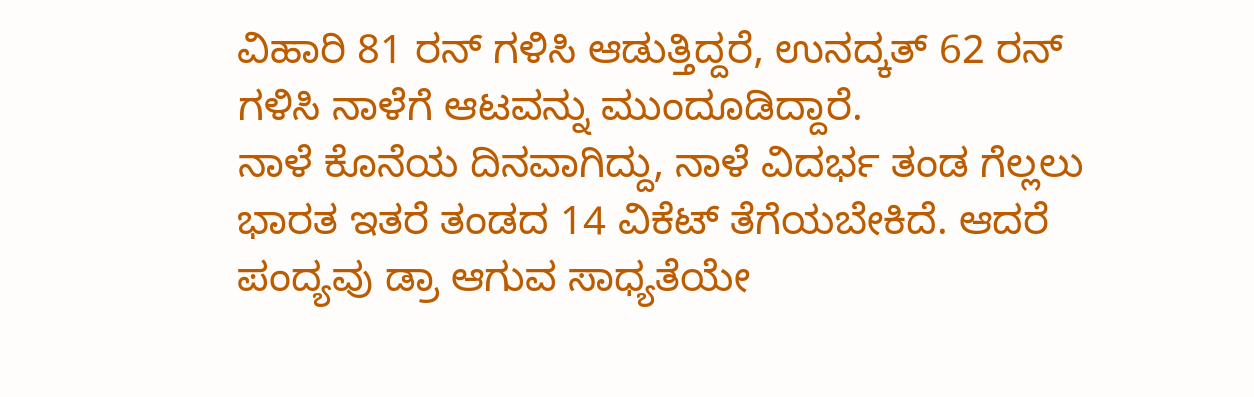ವಿಹಾರಿ 81 ರನ್ ಗಳಿಸಿ ಆಡುತ್ತಿದ್ದರೆ, ಉನದ್ಕತ್ 62 ರನ್ ಗಳಿಸಿ ನಾಳೆಗೆ ಆಟವನ್ನು ಮುಂದೂಡಿದ್ದಾರೆ.
ನಾಳೆ ಕೊನೆಯ ದಿನವಾಗಿದ್ದು, ನಾಳೆ ವಿದರ್ಭ ತಂಡ ಗೆಲ್ಲಲು ಭಾರತ ಇತರೆ ತಂಡದ 14 ವಿಕೆಟ್ ತೆಗೆಯಬೇಕಿದೆ. ಆದರೆ ಪಂದ್ಯವು ಡ್ರಾ ಆಗುವ ಸಾಧ್ಯತೆಯೇ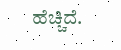ಹೆಚ್ಚಿದೆ.